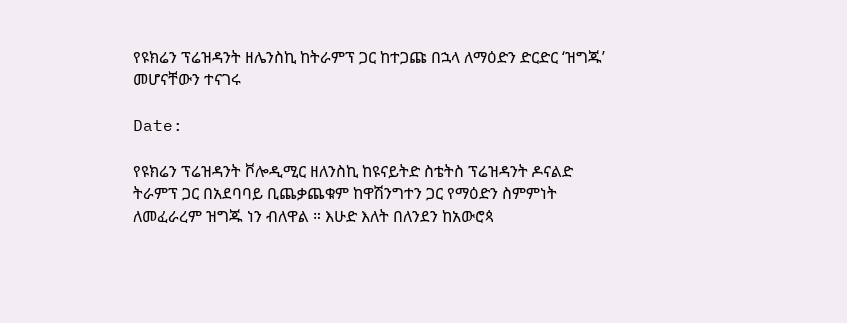የዩክሬን ፕሬዝዳንት ዘሌንስኪ ከትራምፕ ጋር ከተጋጩ በኋላ ለማዕድን ድርድር ‘ዝግጁ’ መሆናቸውን ተናገሩ

Date:

የዩክሬን ፕሬዝዳንት ቮሎዲሚር ዘለንስኪ ከዩናይትድ ስቴትስ ፕሬዝዳንት ዶናልድ ትራምፕ ጋር በአደባባይ ቢጨቃጨቁም ከዋሽንግተን ጋር የማዕድን ስምምነት ለመፈራረም ዝግጁ ነን ብለዋል ። እሁድ እለት በለንደን ከአውሮጳ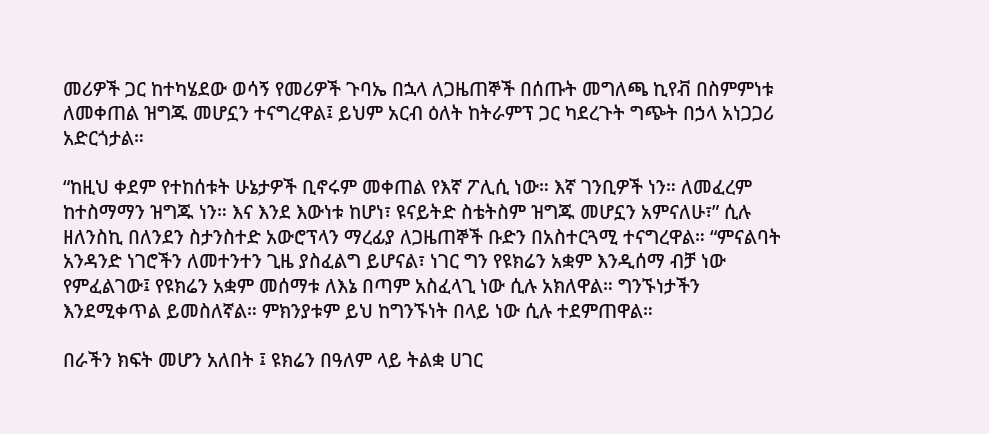መሪዎች ጋር ከተካሄደው ወሳኝ የመሪዎች ጉባኤ በኋላ ለጋዜጠኞች በሰጡት መግለጫ ኪየቭ በስምምነቱ ለመቀጠል ዝግጁ መሆኗን ተናግረዋል፤ ይህም አርብ ዕለት ከትራምፕ ጋር ካደረጉት ግጭት በኃላ አነጋጋሪ አድርጎታል።

“ከዚህ ቀደም የተከሰቱት ሁኔታዎች ቢኖሩም መቀጠል የእኛ ፖሊሲ ነው። እኛ ገንቢዎች ነን። ለመፈረም ከተስማማን ዝግጁ ነን። እና እንደ እውነቱ ከሆነ፣ ዩናይትድ ስቴትስም ዝግጁ መሆኗን አምናለሁ፣” ሲሉ ዘለንስኪ በለንደን ስታንስተድ አውሮፕላን ማረፊያ ለጋዜጠኞች ቡድን በአስተርጓሚ ተናግረዋል። “ምናልባት አንዳንድ ነገሮችን ለመተንተን ጊዜ ያስፈልግ ይሆናል፣ ነገር ግን የዩክሬን አቋም እንዲሰማ ብቻ ነው የምፈልገው፤ የዩክሬን አቋም መሰማቱ ለእኔ በጣም አስፈላጊ ነው ሲሉ አክለዋል። ግንኙነታችን እንደሚቀጥል ይመስለኛል። ምክንያቱም ይህ ከግንኙነት በላይ ነው ሲሉ ተደምጠዋል።

በራችን ክፍት መሆን አለበት ፤ ዩክሬን በዓለም ላይ ትልቋ ሀገር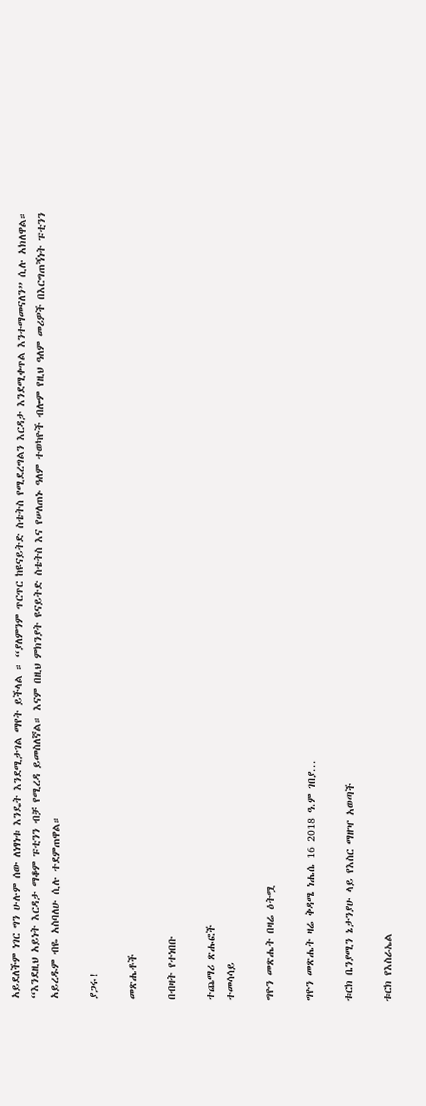አይደለችም ነገር ግን ሁሉም ሰው ለነፃነቱ እንዴት እንደሚታገል ማየት ይችላል ። “ያለምንም ጥርጥር ከዩናይትድ ስቴትስ የሚደረግልን እርዳታ እንደሚቀጥል እንተማመናለን” ሲሉ አክለዋል። “እንደዚህ አይነት እርዳታ ማቆም ፑቲንን ብቻ የሚረዳ ይመስለኛል። እናም በዚህ ምክንያት ዩናይትድ ስቴትስ እና የሠለጠኑ ዓለም ተወካዮች ብሎም የዚህ ዓለም መሪዎች በእርግጠኝነት ፑቲንን አይረዱም ብዬ አስባለሁ ሲሉ ተደምጠዋል።

ያጋሩ!

መጽሔቶች

በብዛት የተነበቡ

ተጨማሪ ጽሑፎች
ተመሳሳይ

ግዮን መጽሔት በዛሬ ዕትሟ

ግዮን መጽሔት ዛሬ ቅዳሜ ነሔሴ 16 2018 ዓ.ም ገበያ...

ቱርክ ቤንያሚን ኔታንያሁ ላይ የእስር ማዘዣ አወጣች

ቱርክ የእስራኤል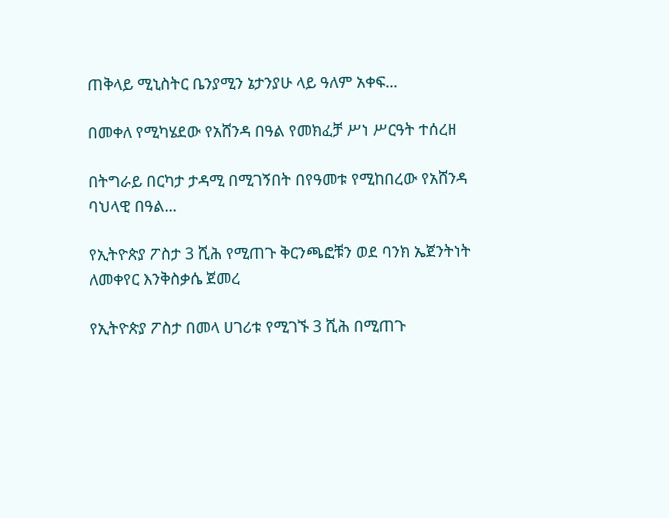ጠቅላይ ሚኒስትር ቤንያሚን ኔታንያሁ ላይ ዓለም አቀፍ...

በመቀለ የሚካሄደው የአሸንዳ በዓል የመክፈቻ ሥነ ሥርዓት ተሰረዘ

በትግራይ በርካታ ታዳሚ በሚገኝበት በየዓመቱ የሚከበረው የአሸንዳ ባህላዊ በዓል...

የኢትዮጵያ ፖስታ 3 ሺሕ የሚጠጉ ቅርንጫፎቹን ወደ ባንክ ኤጀንትነት ለመቀየር እንቅስቃሴ ጀመረ

የኢትዮጵያ ፖስታ በመላ ሀገሪቱ የሚገኙ 3 ሺሕ በሚጠጉ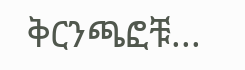ቅርንጫፎቹ...